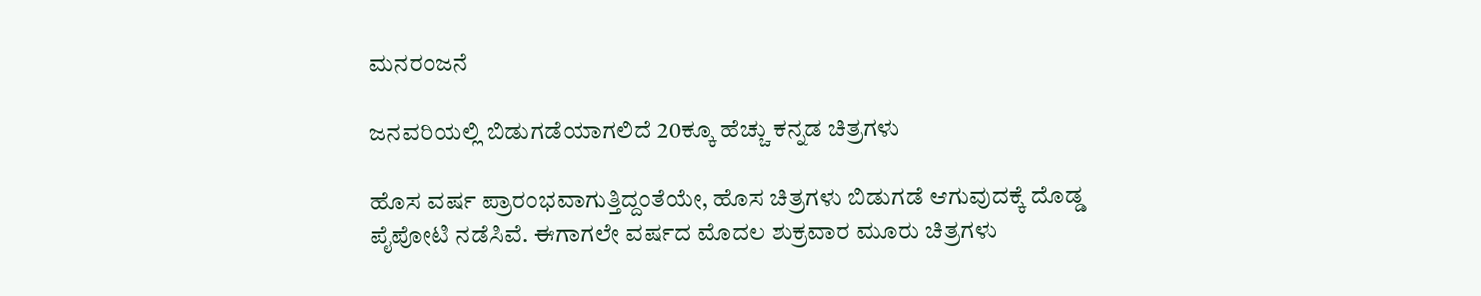ಮನರಂಜನೆ

ಜನವರಿಯಲ್ಲಿ ಬಿಡುಗಡೆಯಾಗಲಿದೆ 20ಕ್ಕೂ ಹೆಚ್ಚು ಕನ್ನಡ ಚಿತ್ರಗಳು

ಹೊಸ ವರ್ಷ ಪ್ರಾರಂಭವಾಗುತ್ತಿದ್ದಂತೆಯೇ, ಹೊಸ ಚಿತ್ರಗಳು ಬಿಡುಗಡೆ ಆಗುವುದಕ್ಕೆ ದೊಡ್ಡ ಪೈಪೋಟಿ ನಡೆಸಿವೆ. ಈಗಾಗಲೇ ವರ್ಷದ ಮೊದಲ ಶುಕ್ರವಾರ ಮೂರು ಚಿತ್ರಗಳು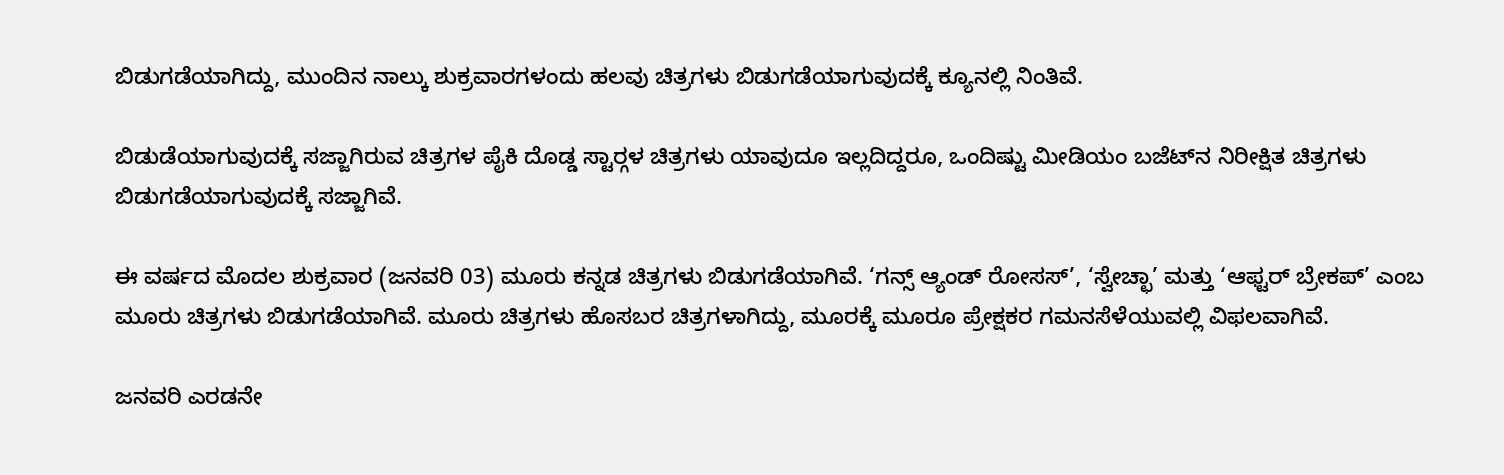ಬಿಡುಗಡೆಯಾಗಿದ್ದು, ಮುಂದಿನ ನಾಲ್ಕು ಶುಕ್ರವಾರಗಳಂದು ಹಲವು ಚಿತ್ರಗಳು ಬಿಡುಗಡೆಯಾಗುವುದಕ್ಕೆ ಕ್ಯೂನಲ್ಲಿ ನಿಂತಿವೆ.

ಬಿಡುಡೆಯಾಗುವುದಕ್ಕೆ ಸಜ್ಜಾಗಿರುವ ಚಿತ್ರಗಳ ಪೈಕಿ ದೊಡ್ಡ ಸ್ಟಾರ್‍ಗಳ ಚಿತ್ರಗಳು ಯಾವುದೂ ಇಲ್ಲದಿದ್ದರೂ, ಒಂದಿಷ್ಟು ಮೀಡಿಯಂ ಬಜೆಟ್‍ನ ನಿರೀಕ್ಷಿತ ಚಿತ್ರಗಳು ಬಿಡುಗಡೆಯಾಗುವುದಕ್ಕೆ ಸಜ್ಜಾಗಿವೆ.

ಈ ವರ್ಷದ ಮೊದಲ ಶುಕ್ರವಾರ (ಜನವರಿ 03) ಮೂರು ಕನ್ನಡ ಚಿತ್ರಗಳು ಬಿಡುಗಡೆಯಾಗಿವೆ. ‘ಗನ್ಸ್ ಆ್ಯಂಡ್ ರೋಸಸ್’, ‘ಸ್ವೇಚ್ಛಾ’ ಮತ್ತು ‘ಆಫ್ಟರ್‍ ಬ್ರೇಕಪ್‍’ ಎಂಬ ಮೂರು ಚಿತ್ರಗಳು ಬಿಡುಗಡೆಯಾಗಿವೆ. ಮೂರು ಚಿತ್ರಗಳು ಹೊಸಬರ ಚಿತ್ರಗಳಾಗಿದ್ದು, ಮೂರಕ್ಕೆ ಮೂರೂ ಪ್ರೇಕ್ಷಕರ ಗಮನಸೆಳೆಯುವಲ್ಲಿ ವಿಫಲವಾಗಿವೆ.

ಜನವರಿ ಎರಡನೇ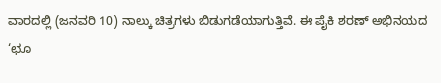ವಾರದಲ್ಲಿ (ಜನವರಿ 10) ನಾಲ್ಕು ಚಿತ್ರಗಳು ಬಿಡುಗಡೆಯಾಗುತ್ತಿವೆ. ಈ ಪೈಕಿ ಶರಣ್‍ ಅಭಿನಯದ ‘ಛೂ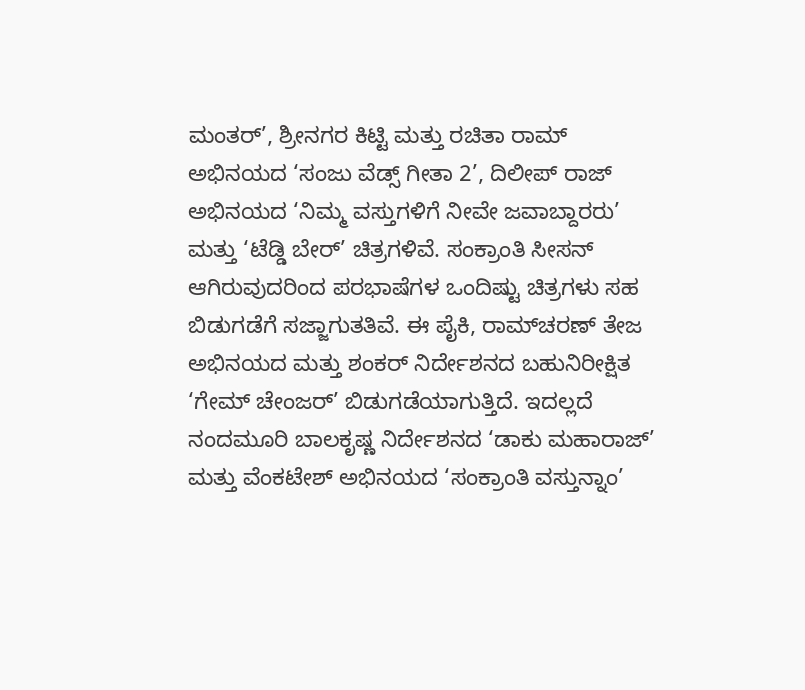ಮಂತರ್’, ಶ್ರೀನಗರ ಕಿಟ್ಟಿ ಮತ್ತು ರಚಿತಾ ರಾಮ್‍ ಅಭಿನಯದ ‘ಸಂಜು ವೆಡ್ಸ್ ಗೀತಾ 2’, ದಿಲೀಪ್‍ ರಾಜ್‍ ಅಭಿನಯದ ‘ನಿಮ್ಮ ವಸ್ತುಗಳಿಗೆ ನೀವೇ ಜವಾಬ್ದಾರರು’ ಮತ್ತು ‘ಟೆಡ್ಡಿ ಬೇರ್‍’ ಚಿತ್ರಗಳಿವೆ. ಸಂಕ್ರಾಂತಿ ಸೀಸನ್‍ ಆಗಿರುವುದರಿಂದ ಪರಭಾಷೆಗಳ ಒಂದಿಷ್ಟು ಚಿತ್ರಗಳು ಸಹ ಬಿಡುಗಡೆಗೆ ಸಜ್ಜಾಗುತತಿವೆ. ಈ ಪೈಕಿ, ರಾಮ್‍ಚರಣ್‍ ತೇಜ ಅಭಿನಯದ ಮತ್ತು ಶಂಕರ್ ‍ನಿರ್ದೇಶನದ ಬಹುನಿರೀಕ್ಷಿತ ‘ಗೇಮ್‍ ಚೇಂಜರ್‍’ ಬಿಡುಗಡೆಯಾಗುತ್ತಿದೆ. ಇದಲ್ಲದೆ ನಂದಮೂರಿ ಬಾಲಕೃಷ್ಣ ನಿರ್ದೇಶನದ ‘ಡಾಕು ಮಹಾರಾಜ್‍’ ಮತ್ತು ವೆಂಕಟೇಶ್ ಅಭಿನಯದ ‘ಸಂಕ್ರಾಂತಿ ವಸ್ತುನ್ನಾಂ’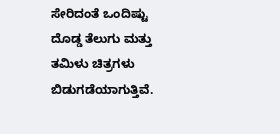ಸೇರಿದಂತೆ ಒಂದಿಷ್ಟು ದೊಡ್ಡ ತೆಲುಗು ಮತ್ತು ತಮಿಳು ಚಿತ್ರಗಳು ಬಿಡುಗಡೆಯಾಗುತ್ತಿವೆ.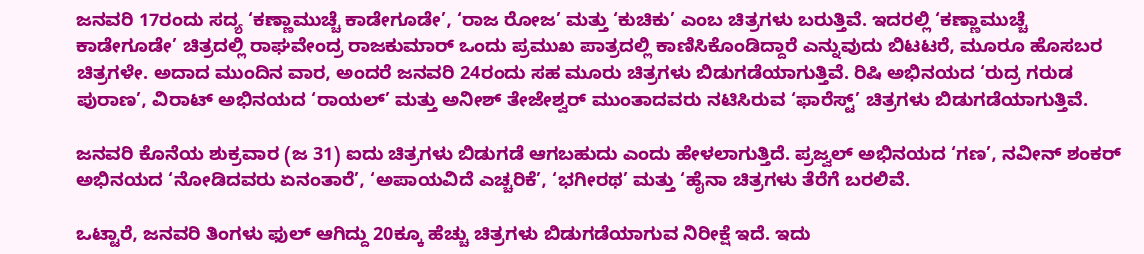ಜನವರಿ 17ರಂದು ಸದ್ಯ ‘ಕಣ್ಣಾಮುಚ್ಚೆ ಕಾಡೇಗೂಡೇ’, ‘ರಾಜ ರೋಜ’ ಮತ್ತು ‘ಕುಚಿಕು’ ಎಂಬ ಚಿತ್ರಗಳು ಬರುತ್ತಿವೆ. ಇದರಲ್ಲಿ ‘ಕಣ್ಣಾಮುಚ್ಚೆ ಕಾಡೇಗೂಡೇ’ ಚಿತ್ರದಲ್ಲಿ ರಾಘವೇಂದ್ರ ರಾಜಕುಮಾರ್‍ ಒಂದು ಪ್ರಮುಖ ಪಾತ್ರದಲ್ಲಿ ಕಾಣಿಸಿಕೊಂಡಿದ್ದಾರೆ ಎನ್ನುವುದು ಬಿಟಟರೆ, ಮೂರೂ ಹೊಸಬರ ಚಿತ್ರಗಳೇ. ಅದಾದ ಮುಂದಿನ ವಾರ, ಅಂದರೆ ಜನವರಿ 24ರಂದು ಸಹ ಮೂರು ಚಿತ್ರಗಳು ಬಿಡುಗಡೆಯಾಗುತ್ತಿವೆ. ರಿಷಿ ಅಭಿನಯದ ‘ರುದ್ರ ಗರುಡ ಪುರಾಣ’, ವಿರಾಟ್‍ ಅಭಿನಯದ ‘ರಾಯಲ್‍’ ಮತ್ತು ಅನೀಶ್‍ ತೇಜೇಶ್ವರ್‍ ಮುಂತಾದವರು ನಟಿಸಿರುವ ‘ಫಾರೆಸ್ಟ್’ ಚಿತ್ರಗಳು ಬಿಡುಗಡೆಯಾಗುತ್ತಿವೆ.

ಜನವರಿ ಕೊನೆಯ ಶುಕ್ರವಾರ (ಜ 31) ಐದು ಚಿತ್ರಗಳು ಬಿಡುಗಡೆ ಆಗಬಹುದು ಎಂದು ಹೇಳಲಾಗುತ್ತಿದೆ. ಪ್ರಜ್ವಲ್‍ ಅಭಿನಯದ ‘ಗಣ’, ನವೀನ್‍ ಶಂಕರ್ ಅಭಿನಯದ ‘ನೋಡಿದವರು ಏನಂತಾರೆ’, ‘ಅಪಾಯವಿದೆ ಎಚ್ಚರಿಕೆ’, ‘ಭಗೀರಥ’ ಮತ್ತು ‘ಹೈನಾ ಚಿತ್ರಗಳು ತೆರೆಗೆ ಬರಲಿವೆ.

ಒಟ್ಟಾರೆ, ಜನವರಿ ತಿಂಗಳು ಫುಲ್‍ ಆಗಿದ್ದು 20ಕ್ಕೂ ಹೆಚ್ಚು ಚಿತ್ರಗಳು ಬಿಡುಗಡೆಯಾಗುವ ನಿರೀಕ್ಷೆ ಇದೆ. ಇದು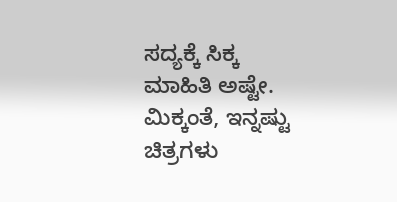ಸದ್ಯಕ್ಕೆ ಸಿಕ್ಕ ಮಾಹಿತಿ ಅಷ್ಟೇ. ಮಿಕ್ಕಂತೆ, ಇನ್ನಷ್ಟು ಚಿತ್ರಗಳು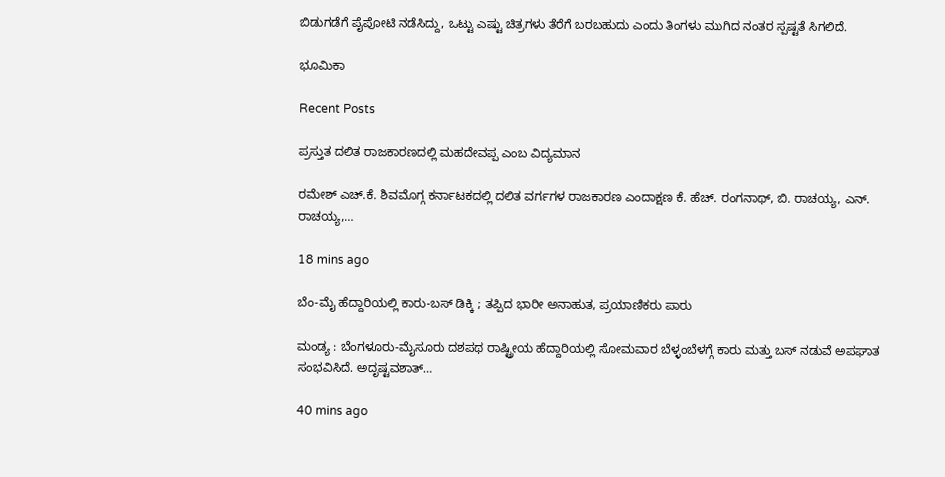ಬಿಡುಗಡೆಗೆ ಪೈಪೋಟಿ ನಡೆಸಿದ್ದು, ಒಟ್ಟು ಎಷ್ಟು ಚಿತ್ರಗಳು ತೆರೆಗೆ ಬರಬಹುದು ಎಂದು ತಿಂಗಳು ಮುಗಿದ ನಂತರ ಸ್ಪಷ್ಟತೆ ಸಿಗಲಿದೆ.

ಭೂಮಿಕಾ

Recent Posts

ಪ್ರಸ್ತುತ ದಲಿತ ರಾಜಕಾರಣದಲ್ಲಿ ಮಹದೇವಪ್ಪ ಎಂಬ ವಿದ್ಯಮಾನ

ರಮೇಶ್‌ ಎಚ್.ಕೆ. ಶಿವಮೊಗ್ಗ ಕರ್ನಾಟಕದಲ್ಲಿ ದಲಿತ ವರ್ಗಗಳ ರಾಜಕಾರಣ ಎಂದಾಕ್ಷಣ ಕೆ. ಹೆಚ್. ರಂಗನಾಥ್, ಬಿ. ರಾಚಯ್ಯ, ಎನ್. ರಾಚಯ್ಯ,…

18 mins ago

ಬೆಂ-ಮೈ ಹೆದ್ದಾರಿಯಲ್ಲಿ ಕಾರು-ಬಸ್ ಡಿಕ್ಕಿ ; ತಪ್ಪಿದ ಭಾರೀ ಅನಾಹುತ, ಪ್ರಯಾಣಿಕರು ಪಾರು

ಮಂಡ್ಯ : ಬೆಂಗಳೂರು-ಮೈಸೂರು ದಶಪಥ ರಾಷ್ಟ್ರೀಯ ಹೆದ್ದಾರಿಯಲ್ಲಿ ಸೋಮವಾರ ಬೆಳ್ಳಂಬೆಳಗ್ಗೆ ಕಾರು ಮತ್ತು ಬಸ್ ನಡುವೆ ಅಪಘಾತ ಸಂಭವಿಸಿದೆ. ಅದೃಷ್ಟವಶಾತ್…

40 mins ago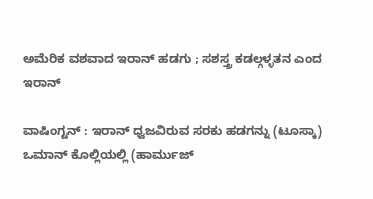ಅಮೆರಿಕ ವಶವಾದ ಇರಾನ್‌ ಹಡಗು ; ಸಶಸ್ತ್ರ ಕಡಲ್ಗಳ್ಳತನ ಎಂದ ಇರಾನ್‌

ವಾಷಿಂಗ್ಟನ್ : ಇರಾನ್ ಧ್ವಜವಿರುವ ಸರಕು ಹಡಗನ್ನು (ಟೂಸ್ಕಾ) ಒಮಾನ್ ಕೊಲ್ಲಿಯಲ್ಲಿ (ಹಾರ್ಮುಜ್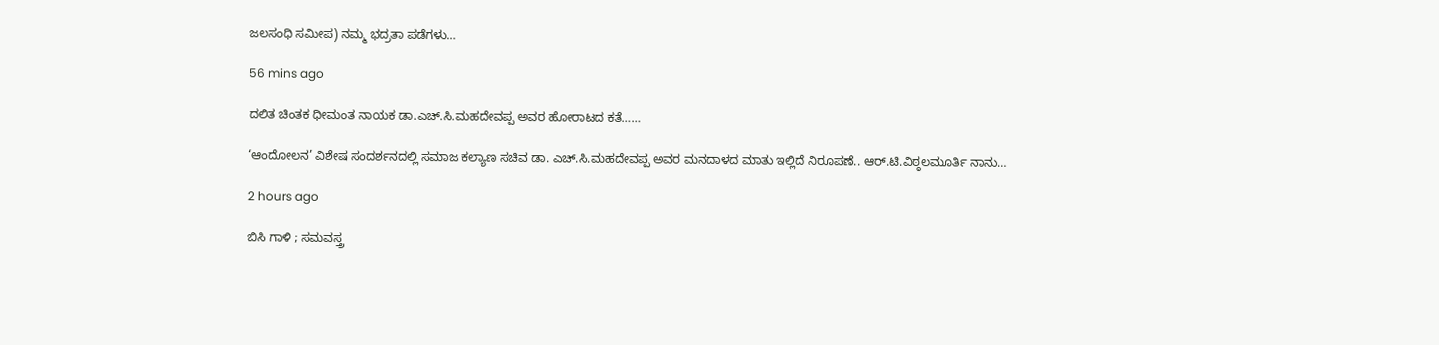ಜಲಸಂಧಿ ಸಮೀಪ) ನಮ್ಮ ಭದ್ರತಾ ಪಡೆಗಳು…

56 mins ago

ದಲಿತ ಚಿಂತಕ ಧೀಮಂತ ನಾಯಕ ಡಾ.ಎಚ್.ಸಿ.ಮಹದೇವಪ್ಪ ಅವರ ಹೋರಾಟದ ಕತೆ……

‘ಆಂದೋಲನ’ ವಿಶೇಷ ಸಂದರ್ಶನದಲ್ಲಿ ಸಮಾಜ ಕಲ್ಯಾಣ ಸಚಿವ ಡಾ. ಎಚ್.ಸಿ.ಮಹದೇವಪ್ಪ ಅವರ ಮನದಾಳದ ಮಾತು ಇಲ್ಲಿದೆ ನಿರೂಪಣೆ.. ಆರ್‌.ಟಿ.ವಿಠ್ಠಲಮೂರ್ತಿ ನಾನು…

2 hours ago

ಬಿಸಿ ಗಾಳಿ ; ಸಮವಸ್ತ್ರ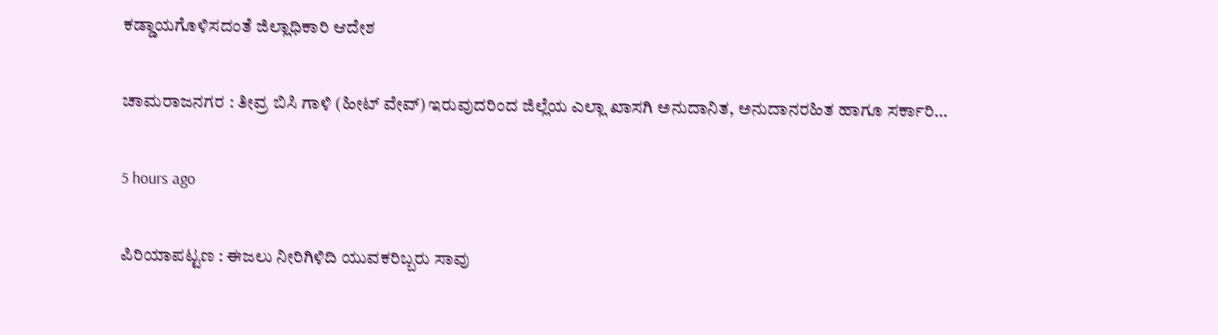ಕಡ್ಡಾಯಗೊಳಿಸದಂತೆ ಜಿಲ್ಲಾಧಿಕಾರಿ ಆದೇಶ

ಚಾಮರಾಜನಗರ : ತೀವ್ರ ಬಿಸಿ ಗಾಳಿ (ಹೀಟ್ ವೇವ್) ಇರುವುದರಿಂದ ಜಿಲ್ಲೆಯ ಎಲ್ಲಾ ಖಾಸಗಿ ಅನುದಾನಿತ, ಅನುದಾನರಹಿತ ಹಾಗೂ ಸರ್ಕಾರಿ…

5 hours ago

ಪಿರಿಯಾಪಟ್ಟಣ : ಈಜಲು ನೀರಿಗಿಳಿದಿ ಯುವಕರಿಬ್ಬರು ಸಾವು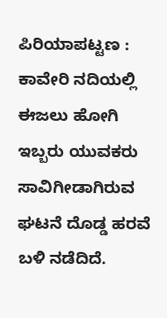ಪಿರಿಯಾಪಟ್ಟಣ : ಕಾವೇರಿ ನದಿಯಲ್ಲಿ ಈಜಲು ಹೋಗಿ ಇಬ್ಬರು ಯುವಕರು ಸಾವಿಗೀಡಾಗಿರುವ ಘಟನೆ ದೊಡ್ಡ ಹರವೆ ಬಳಿ ನಡೆದಿದೆ.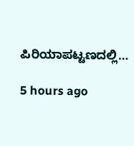ಪಿರಿಯಾಪಟ್ಟಣದಲ್ಲಿ…

5 hours ago